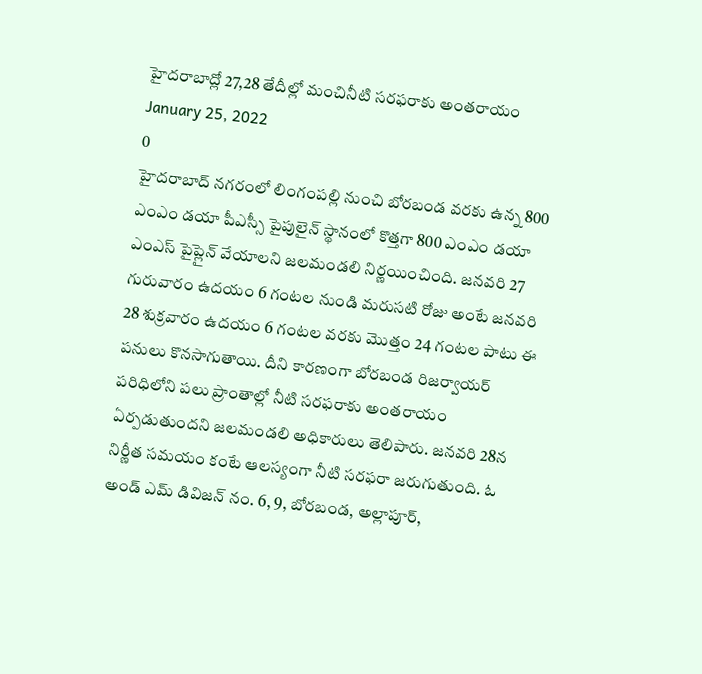హైదరాబాద్లో 27,28 తేదీల్లో మంచినీటి సరఫరాకు అంతరాయం
January 25, 2022
0
హైదరాబాద్ నగరంలో లింగంపల్లి నుంచి బోరబండ వరకు ఉన్న 800 ఎంఎం డయా పీఎస్సీ పైపులైన్ స్థానంలో కొత్తగా 800 ఎంఎం డయా ఎంఎస్ పైప్లైన్ వేయాలని జలమండలి నిర్ణయించింది. జనవరి 27 గురువారం ఉదయం 6 గంటల నుండి మరుసటి రోజు అంటే జనవరి 28 శుక్రవారం ఉదయం 6 గంటల వరకు మొత్తం 24 గంటల పాటు ఈ పనులు కొనసాగుతాయి. దీని కారణంగా బోరబండ రిజర్వాయర్ పరిధిలోని పలు ప్రాంతాల్లో నీటి సరఫరాకు అంతరాయం ఏర్పడుతుందని జలమండలి అధికారులు తెలిపారు. జనవరి 28న నిర్ణీత సమయం కంటే ఆలస్యంగా నీటి సరఫరా జరుగుతుంది. ఓ అండ్ ఎమ్ డివిజన్ నం. 6, 9, బోరబండ, అల్లాపూర్,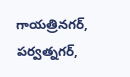గాయత్రినగర్, పర్వత్నగర్,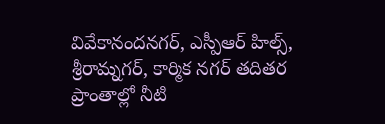వివేకానందనగర్, ఎస్పీఆర్ హిల్స్, శ్రీరామ్నగర్, కార్మిక నగర్ తదితర ప్రాంతాల్లో నీటి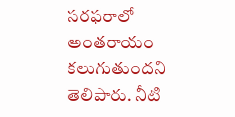సరఫరాలో అంతరాయం కలుగుతుందని తెలిపారు. నీటి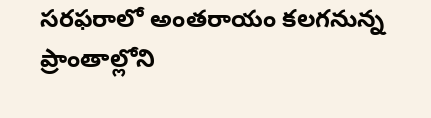సరఫరాలో అంతరాయం కలగనున్న ప్రాంతాల్లోని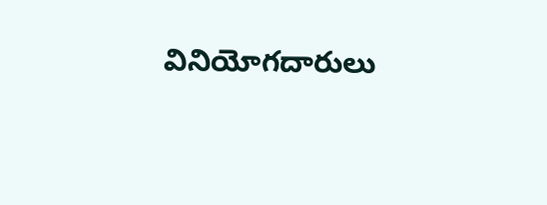వినియోగదారులు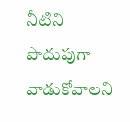నీటిని పొదుపుగా వాడుకోవాలని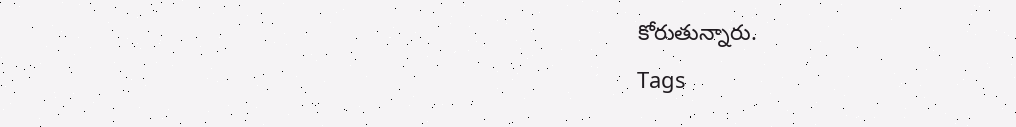కోరుతున్నారు.
Tags